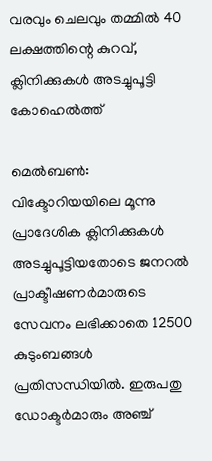വരവും ചെലവും തമ്മില്‍ 40 ലക്ഷത്തിന്റെ കുറവ്, ക്ലിനിക്കുകള്‍ അടച്ചുപൂട്ടി കോഹെല്‍ത്ത്

മെല്‍ബണ്‍: വിക്ടോറിയയിലെ മൂന്നു പ്രാദേശിക ക്ലിനിക്കുകള്‍ അടച്ചുപൂട്ടിയതോടെ ജനറല്‍ പ്രാക്ടീഷണര്‍മാരുടെ സേവനം ലഭിക്കാതെ 12500 കുടുംബങ്ങള്‍ പ്രതിസന്ധിയില്‍. ഇരുപതു ഡോക്ടര്‍മാരും അഞ്ച്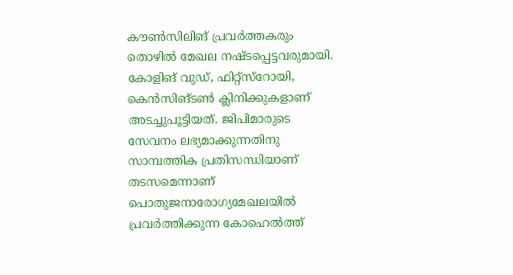കൗണ്‍സിലിങ് പ്രവര്‍ത്തകരും തൊഴില്‍ മേഖല നഷ്ടപ്പെട്ടവരുമായി. കോളിങ് വുഡ്, ഫിറ്റ്‌സ്‌റോയി, കെന്‍സിങ്ടണ്‍ ക്ലിനിക്കുകളാണ് അടച്ചുപൂട്ടിയത്. ജിപിമാരുടെ സേവനം ലഭ്യമാക്കുന്നതിനു സാമ്പത്തിക പ്രതിസന്ധിയാണ് തടസമെന്നാണ് പൊതുജനാരോഗ്യമേഖലയില്‍ പ്രവര്‍ത്തിക്കുന്ന കോഹെല്‍ത്ത്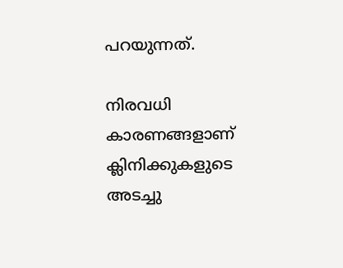പറയുന്നത്.

നിരവധി കാരണങ്ങളാണ് ക്ലിനിക്കുകളുടെ അടച്ചു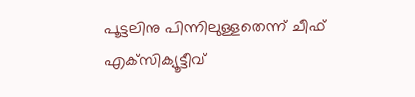പൂട്ടലിനു പിന്നിലുള്ളതെന്ന് ചീഫ് എക്‌സിക്യൂട്ടീവ്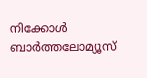നിക്കോള്‍ ബാര്‍ത്തലോമ്യൂസ്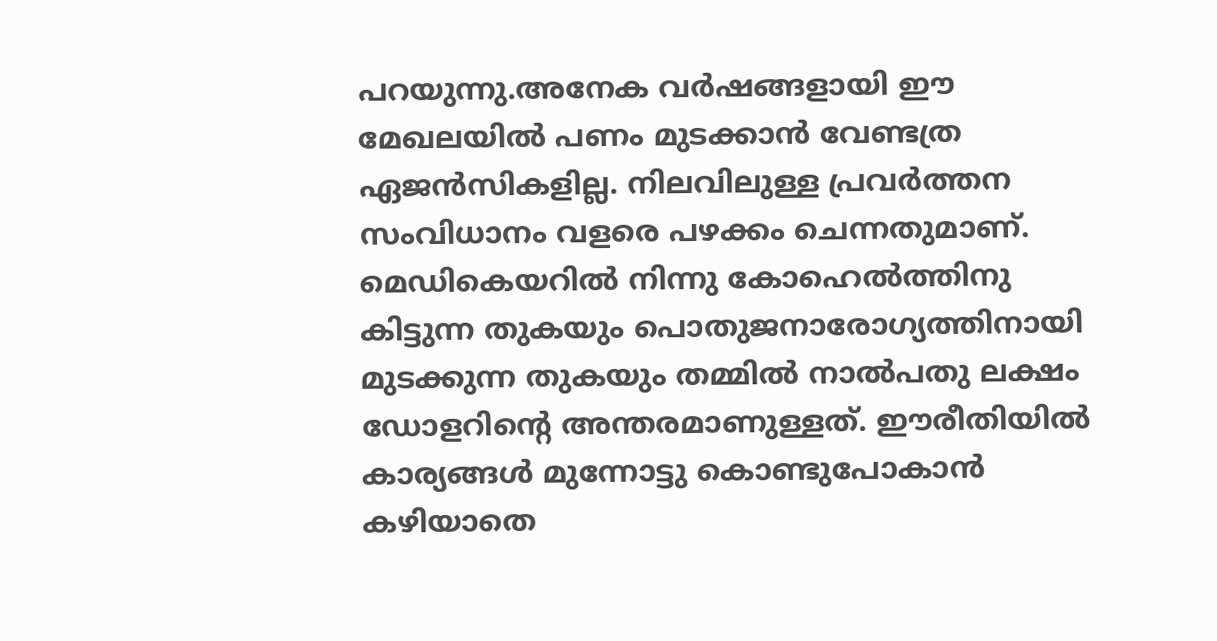പറയുന്നു.അനേക വര്‍ഷങ്ങളായി ഈ മേഖലയില്‍ പണം മുടക്കാന്‍ വേണ്ടത്ര ഏജന്‍സികളില്ല. നിലവിലുള്ള പ്രവര്‍ത്തന സംവിധാനം വളരെ പഴക്കം ചെന്നതുമാണ്. മെഡികെയറില്‍ നിന്നു കോഹെല്‍ത്തിനു കിട്ടുന്ന തുകയും പൊതുജനാരോഗ്യത്തിനായി മുടക്കുന്ന തുകയും തമ്മില്‍ നാല്‍പതു ലക്ഷം ഡോളറിന്റെ അന്തരമാണുള്ളത്. ഈരീതിയില്‍ കാര്യങ്ങള്‍ മുന്നോട്ടു കൊണ്ടുപോകാന്‍ കഴിയാതെ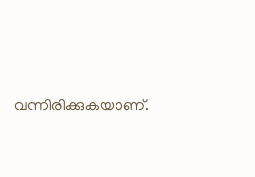വന്നിരിക്കുകയാണ്.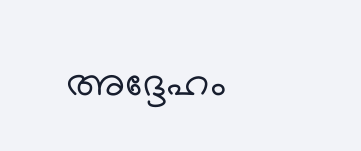അദ്ദേഹം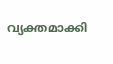വ്യക്തമാക്കി